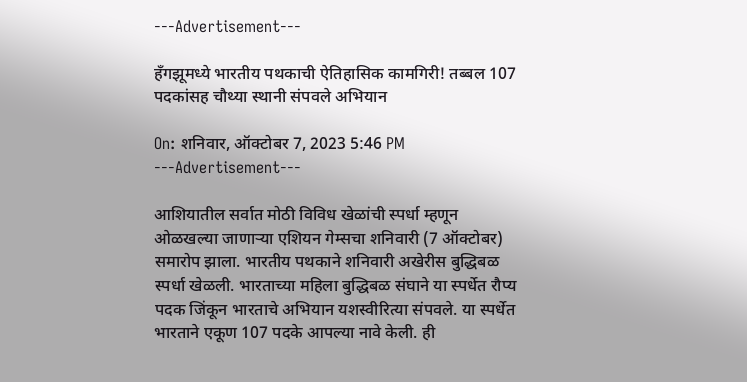---Advertisement---

हॅंगझूमध्ये भारतीय पथकाची ऐतिहासिक कामगिरी! तब्बल 107 पदकांसह चौथ्या स्थानी संपवले अभियान

On: शनिवार, ऑक्टोबर 7, 2023 5:46 PM
---Advertisement---

आशियातील सर्वात मोठी विविध खेळांची स्पर्धा म्हणून ओळखल्या जाणाऱ्या एशियन गेम्सचा शनिवारी (7 ऑक्टोबर) समारोप झाला. भारतीय पथकाने शनिवारी अखेरीस बुद्धिबळ स्पर्धा खेळली. भारताच्या महिला बुद्धिबळ संघाने या स्पर्धेत रौप्य पदक जिंकून भारताचे अभियान यशस्वीरित्या संपवले. या स्पर्धेत भारताने एकूण 107 पदके आपल्या नावे केली. ही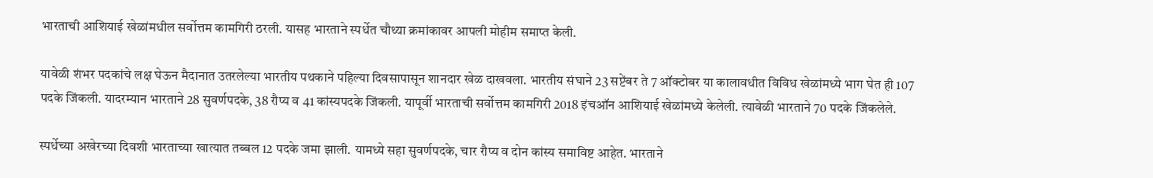भारताची आशियाई खेळांमधील सर्वोत्तम कामगिरी ठरली. यासह भारताने स्पर्धेत चौथ्या क्रमांकावर आपली मोहीम समाप्त केली.

यावेळी शंभर पदकांचे लक्ष घेऊन मैदानात उतरलेल्या भारतीय पथकाने पहिल्या दिवसापासून शानदार खेळ दाखवला. भारतीय संघाने 23 सप्टेंबर ते 7 ऑक्टोबर या कालावधीत विविध खेळांमध्ये भाग घेत ही 107 पदके जिंकली. यादरम्यान भारताने 28 सुवर्णपदके, 38 रौप्य व 41 कांस्यपदके जिंकली. यापूर्वी भारताची सर्वोत्तम कामगिरी 2018 इंचऑन आशियाई खेळांमध्ये केलेली. त्यावेळी भारताने 70 पदके जिंकलेले.

स्पर्धेच्या अखेरच्या दिवशी भारताच्या खात्यात तब्बल 12 पदके जमा झाली. यामध्ये सहा सुवर्णपदके, चार रौप्य व दोन कांस्य समाविष्ट आहेत. भारताने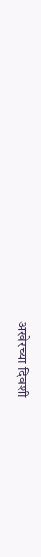अखेरच्या दिवशी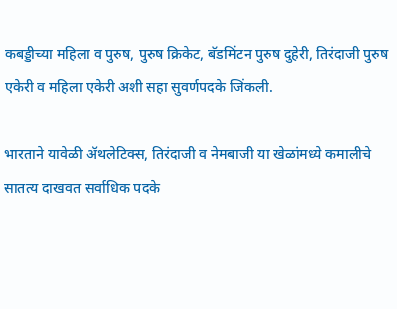कबड्डीच्या महिला व पुरुष, पुरुष क्रिकेट, बॅडमिंटन पुरुष दुहेरी, तिरंदाजी पुरुष एकेरी व महिला एकेरी अशी सहा सुवर्णपदके जिंकली.

भारताने यावेळी ॲथलेटिक्स, तिरंदाजी व नेमबाजी या खेळांमध्ये कमालीचे सातत्य दाखवत सर्वाधिक पदके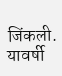जिंकली. यावर्षी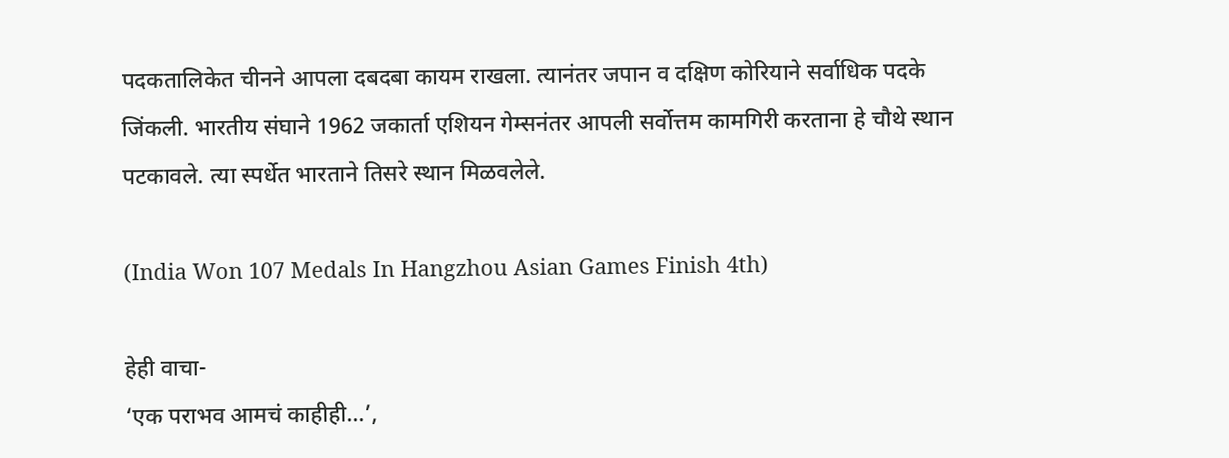पदकतालिकेत चीनने आपला दबदबा कायम राखला. त्यानंतर जपान व दक्षिण कोरियाने सर्वाधिक पदके जिंकली. भारतीय संघाने 1962 जकार्ता एशियन गेम्सनंतर आपली सर्वोत्तम कामगिरी करताना हे चौथे स्थान पटकावले. त्या स्पर्धेत भारताने तिसरे स्थान मिळवलेले.

(India Won 107 Medals In Hangzhou Asian Games Finish 4th)

हेही वाचा-
‘एक पराभव आमचं काहीही…’,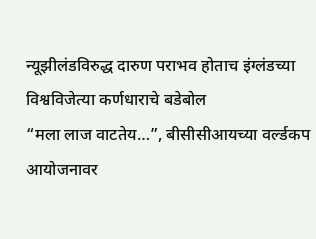न्यूझीलंडविरुद्ध दारुण पराभव होताच इंग्लंडच्या विश्वविजेत्या कर्णधाराचे बडेबोल
“मला लाज वाटतेय…”, बीसीसीआयच्या वर्ल्डकप आयोजनावर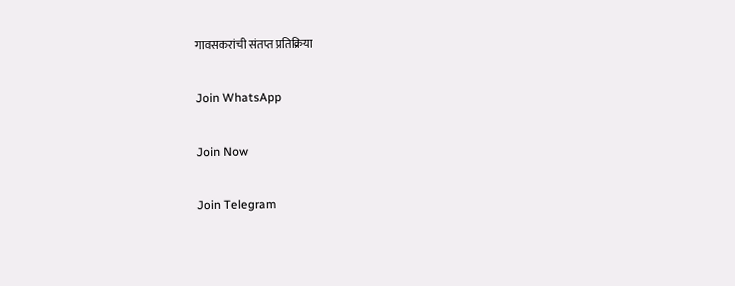गावसकरांची संतप्त प्रतिक्रिया

Join WhatsApp

Join Now

Join Telegram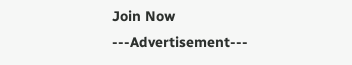Join Now
---Advertisement---